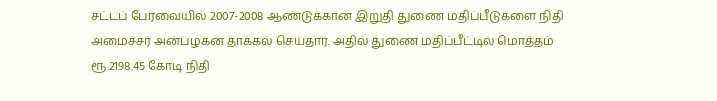சட்டப் பேரவையில் 2007-2008 ஆண்டுக்கான இறுதி துணை மதிப்பீடுகளை நிதி அமைச்சர் அன்பழகன் தாக்கல் செய்தார். அதில் துணை மதிப்பீட்டில் மொத்தம் ரூ.2198.45 கோடி நிதி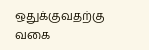ஒதுக்குவதற்கு வகை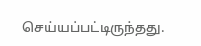செய்யப்பட்டிருந்தது.